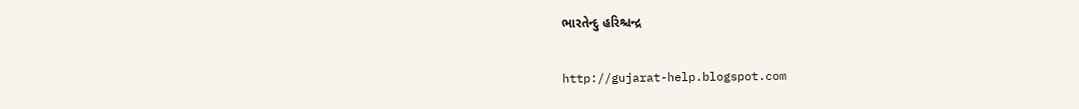ભારતેન્દુ હરિશ્ચન્દ્ર

http://gujarat-help.blogspot.com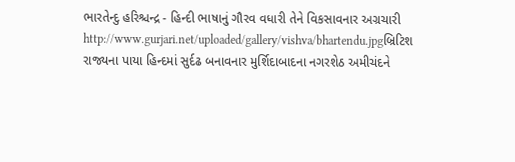ભારતેન્દુ હરિશ્ચન્દ્ર - હિન્દી ભાષાનું ગૌરવ વધારી તેને વિકસાવનાર અગ્રચારી
http://www.gurjari.net/uploaded/gallery/vishva/bhartendu.jpgબ્રિટિશ રાજ્યના પાયા હિન્દમાં સુર્દઢ બનાવનાર મુર્શિદાબાદના નગરશેઠ અમીચંદને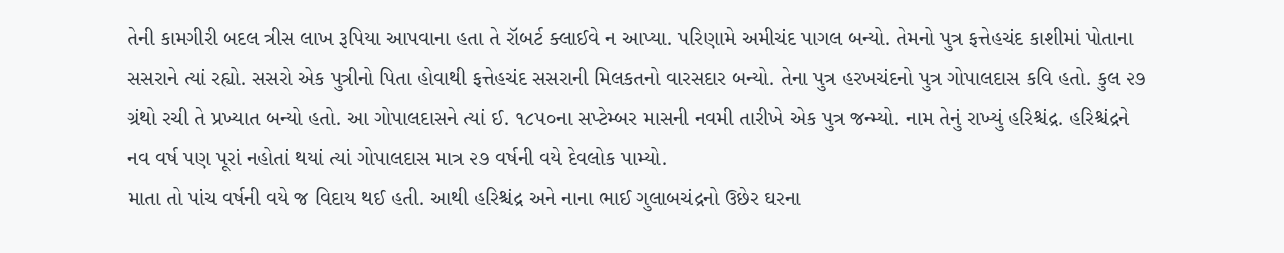તેની કામગીરી બદલ ત્રીસ લાખ રૂપિ‍યા આપવાના હતા તે રૉબર્ટ ક્લાઈવે ન આપ્‍યા. પરિણામે અમીચંદ પાગલ બન્યો. તેમનો પુત્ર ફત્તેહચંદ કાશીમાં ‍પોતાના સસરાને ત્યાં રહ્યો. સસરો એક પુત્રીનો પિતા હોવાથી ફત્તેહચંદ સસરાની મિલકતનો વારસદાર બન્યો. તેના પુત્ર હરખચંદનો પુત્ર ગોપાલદાસ કવિ હતો. કુલ ૨૭ ગ્રંથો રચી તે પ્રખ્યાત બન્યો હતો. આ ગોપાલદાસને ત્યાં ઈ. ૧૮૫૦ના સપ્‍ટેમ્બર માસની નવમી તારીખે એક પુત્ર જન્મ્યો. નામ તેનું રાખ્યું હરિશ્ચંદ્ર. હરિશ્ચંદ્રને નવ વર્ષ પણ પૂરાં નહોતાં થયાં ત્યાં ગોપાલદાસ માત્ર ૨૭ વર્ષની વયે દેવલોક પામ્યો.
માતા તો પાંચ વર્ષની વયે જ વિદાય થઈ હતી. આથી હરિશ્ચંદ્ર અને નાના ભાઈ ગુલાબચંદ્રનો ઉછેર ઘરના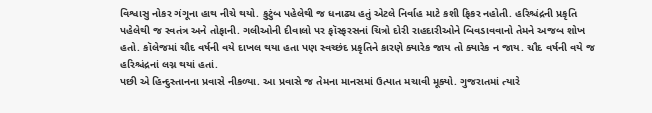વિશ્વાસુ નોકર ગંગૂના હાથ નીચે થયો. કુટુંબ પહેલેથી જ ધનાઢ્ય હતું એટલે નિર્વાહ માટે કશી ફિકર નહોતી. હરિશ્ચંદ્રની પ્રકૃતિ પહેલેથી જ સ્‍વતંત્ર અને તોફાની. ગલીઓની દીવાલો પર ફૉસ્ફરસનાં ચિત્રો દોરી રાહદારીઓને બિવડાવવાનો તેમને અજબ શોખ હતો. કૉલેજમાં ચૌદ વર્ષની વયે દાખલ થયા હતા પણ સ્વચ્છંદ પ્રકૃતિને કારણે ક્યારેક જાય તો ક્યારેક ન જાય. ચૌદ વર્ષની વયે જ હરિશ્ચંદ્રનાં લગ્ન થયાં હતાં.
પછી એ હિન્દુસ્તાનના પ્રવાસે નીકળ્યા. આ પ્રવાસે જ તેમના માનસમાં ઉત્પાત મચાવી મૂક્યો. ગુજરાતમાં ત્યારે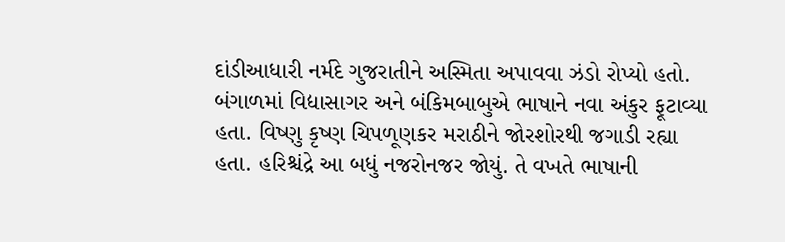દાંડીઆધારી નર્મદે ગુજરાતીને અસ્મિતા અપાવવા ઝંડો રોપ્‍યો હતો. બંગાળમાં વિદ્યાસાગર અને બંકિમબાબુએ ભાષાને નવા અંકુર ફૂટાવ્યા હતા. વિષ્‍ણુ કૃષ્‍ણ ચિપળૂણકર મરાઠીને જોરશોરથી જગાડી રહ્યા હતા. હરિશ્ચંદ્રે આ બધું નજરોનજર જોયું. તે વખતે ભાષાની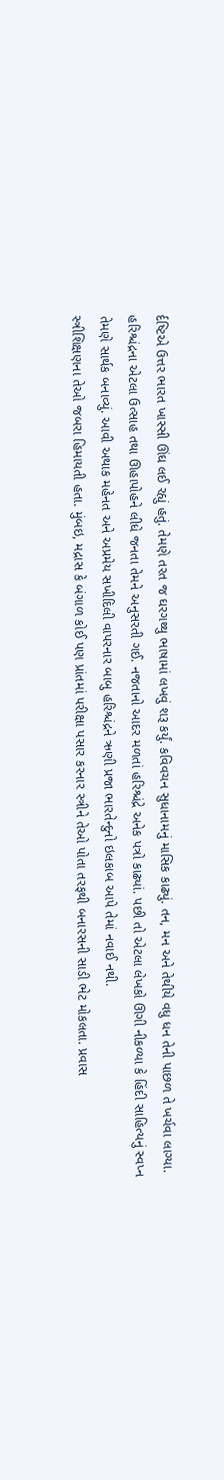ર્દષ્ટિએ ઉત્તર ભારત ખાસ્સી ઊંઘ લઈ રહ્યું હતું. તેમણે તરત જ ઘરગથ્થુ ભાષામાં લખવું શરૂ કર્યું. કવિવચન સુધાનામનું માસિક કાઢ્યું. તન, મન અને તેથીયે વધુ ધન તેની પાછળ તે ખર્ચવા લાગ્યા. હરિશ્ચંદ્રના એટલા ઉત્સાહ તથા ઊહાપોહને લીધે જનતા તેમને અનુસરતી ગઈ. નજતાનો આદર મળતાં હરિશ્ચંદ્રે અનેક પત્રો કાઢ્યાં. પછી તો એટલા લેખકો ઊગી નીકળ્યા કે હિંદી સાહિત્યનું સ્વપ્‍ન તેમણે સાર્થક બનાવ્યું. આવી અથાક મહેનત અને અપ્રમેય સખીદિલી વાપરનાર બાબુ હરિશ્ચંદ્રને ઋણી પ્રજા ભારતેન્દુનો ઇલકાબ આપે તેમાં નવાઈ નથી.
સ્ત્રીશિક્ષણના તેઓ જબરા હિમાયતી હતા. મુંબઇ, મદ્રાસ કે બંગાળ કોઈ પણ પ્રાંતમાં પરીક્ષા પસાર કરનાર સ્ત્રીને તેઓ પોતા તરફથી બનારસની સાડી ભેટ મોકલતા. પ્રવાસ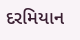દરમિયાન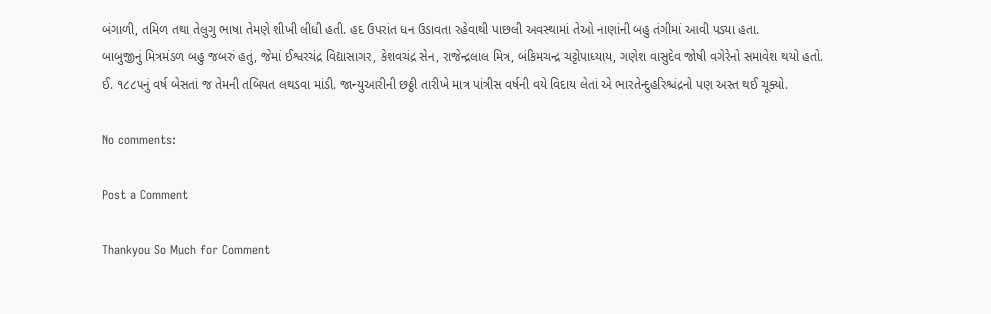બંગાળી, તમિળ તથા તેલુગુ ભાષા તેમણે શીખી લીધી હતી. હદ ઉપરાંત ધન ઉડાવતા રહેવાથી પાછલી અવસ્થામાં તેઓ નાણાંની બહુ તંગીમાં આવી પડ્યા હતા.
બાબુજીનું મિત્રમંડળ બહુ જબરું હતું, જેમાં ઈશ્વરચંદ્ર વિદ્યાસાગર, કેશવચંદ્ર સેન, રાજેન્દ્રલાલ મિત્ર, બંકિમચન્દ્ર ચટ્ટોપાધ્યાય, ગણેશ વાસુદેવ જોષી વગેરેનો સમાવેશ થયો હતો.
ઈ. ૧૮૮૫નું વર્ષ બેસતાં જ તેમની તબિયત લથડવા માંડી. જાન્યુઆરીની છઠ્ઠી તારીખે માત્ર પાંત્રીસ વર્ષની વયે વિદાય લેતાં એ ભારતેન્દુહરિશ્ચંદ્રનો પણ અસ્ત થઈ ચૂક્યો.

No comments:

Post a Comment

Thankyou So Much for Comment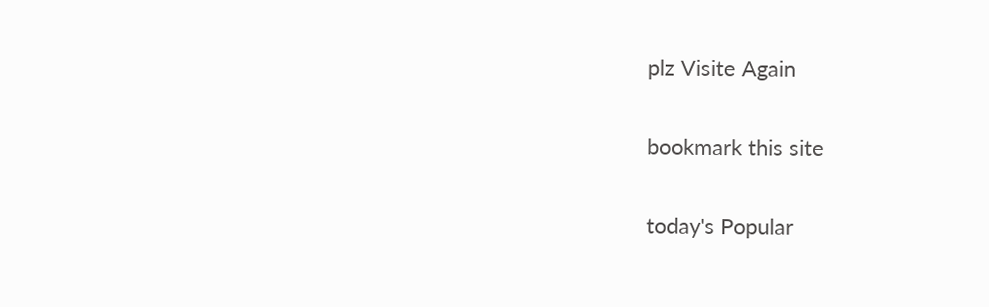plz Visite Again

bookmark this site

today's Popular